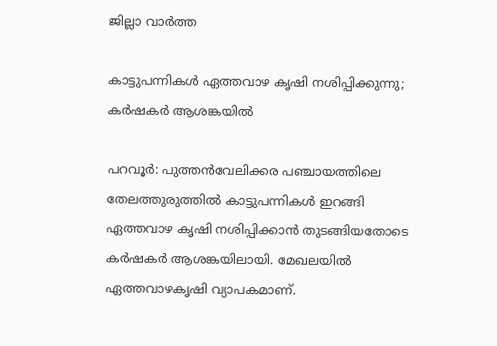ജില്ലാ വാർത്ത

കാട്ടുപന്നികൾ ഏത്തവാഴ കൃഷി നശിപ്പിക്കുന്നു; കർഷകർ ആശങ്കയിൽ

പറവൂർ: പുത്തൻവേലിക്കര പഞ്ചായത്തിലെ തേലത്തുരുത്തിൽ കാട്ടുപന്നികൾ ഇറങ്ങി ഏത്തവാഴ കൃഷി നശിപ്പിക്കാൻ തുടങ്ങിയതോടെ കർഷകർ ആശങ്കയിലായി. മേഖലയിൽ ഏത്തവാഴകൃഷി വ്യാപകമാണ്.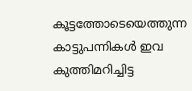കൂട്ടത്തോടെയെത്തുന്ന കാട്ടുപന്നികൾ ഇവ കുത്തിമറിച്ചിട്ട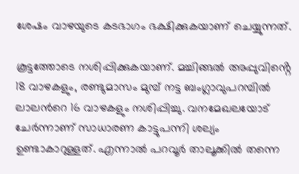ശേഷം വാഴയുടെ കടഭാഗം ഭക്ഷിക്കുകയാണ് ചെയ്യുന്നത്.

കൂട്ടത്തോടെ നശിപ്പിക്കുകയാണ്. മച്ചിങ്ങൽ അപ്പുവിൻ്റെ 18 വാഴകളും, രണ്ടുമാസം മുമ്പ് നട്ട ബംഗ്ലാവുപറമ്പിൽ ലാലന്‍റെ 16 വാഴകളും നശിപ്പിച്ചു. വനമേഖലയോട് ചേർന്നാണ് സാധാരണ കാട്ടുപന്നി ശല്യം ഉണ്ടാകാറുള്ളത്. എന്നാൽ പറവൂർ താലൂക്കിൽ തന്നെ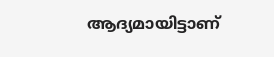ആദ്യമായിട്ടാണ്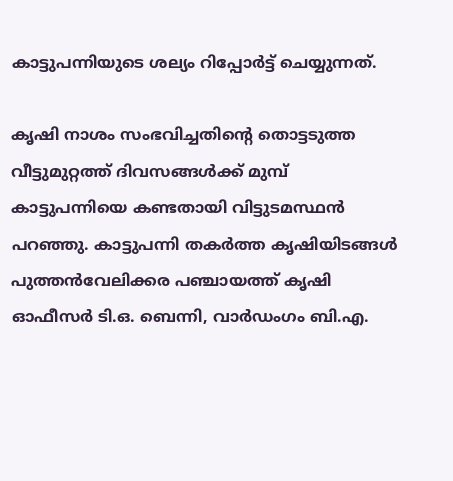കാട്ടുപന്നിയുടെ ശല്യം റിപ്പോർട്ട് ചെയ്യുന്നത്.

കൃഷി നാശം സംഭവിച്ചതിന്‍റെ തൊട്ടടുത്ത വീട്ടുമുറ്റത്ത് ദിവസങ്ങൾക്ക് മുമ്പ് കാട്ടുപന്നിയെ കണ്ടതായി വിട്ടുടമസ്ഥൻ പറഞ്ഞു. കാട്ടുപന്നി തകർത്ത കൃഷിയിടങ്ങൾ പുത്തൻവേലിക്കര പഞ്ചായത്ത് കൃഷി ഓഫീസർ ടി.ഒ. ബെന്നി, വാർഡംഗം ബി.എ.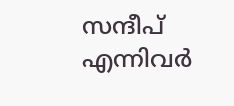സന്ദീപ് എന്നിവർ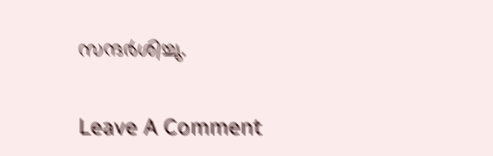സന്ദർശിച്ചു.

Leave A Comment